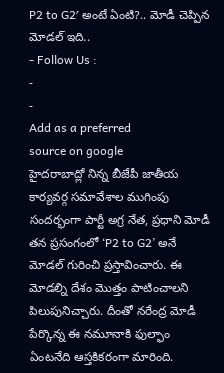P2 to G2′ అంటే ఏంటి?.. మోడీ చెప్పిన మోడల్ ఇది..
- Follow Us :
-
-
Add as a preferred
source on google
హైదరాబాద్లో నిన్న బీజేపీ జాతీయ కార్యవర్గ సమావేశాల ముగింపు సందర్భంగా పార్టీ అగ్ర నేత, ప్రధాని మోడీ తన ప్రసంగంలో ‘P2 to G2’ అనే మోడల్ గురించి ప్రస్తావించారు. ఈ మోడల్ని దేశం మొత్తం పాటించాలని పిలుపునిచ్చారు. దీంతో నరేంద్ర మోడీ పేర్కొన్న ఈ నమూనాకి ఫుల్ఫాం ఏంటనేది ఆస్తకికరంగా మారింది.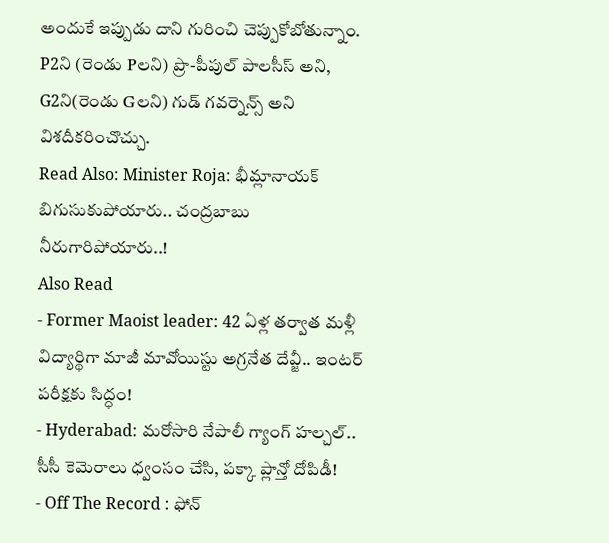అందుకే ఇప్పుడు దాని గురించి చెప్పుకోబోతున్నాం. P2ని (రెండు Pలని) ప్రొ-పీపుల్ పాలసీస్ అని, G2ని(రెండు Gలని) గుడ్ గవర్నెన్స్ అని విశదీకరించొచ్చు.
Read Also: Minister Roja: భీమ్లానాయక్ బిగుసుకుపోయారు.. చంద్రబాబు నీరుగారిపోయారు..!
Also Read
- Former Maoist leader: 42 ఏళ్ల తర్వాత మళ్లీ విద్యార్థిగా మాజీ మావోయిస్టు అగ్రనేత దేవ్జీ.. ఇంటర్ పరీక్షకు సిద్ధం!
- Hyderabad: మరోసారి నేపాలీ గ్యాంగ్ హల్చల్.. సీసీ కెమెరాలు ధ్వంసం చేసి, పక్కా ప్లాన్తో దోపిడీ!
- Off The Record : ఫోన్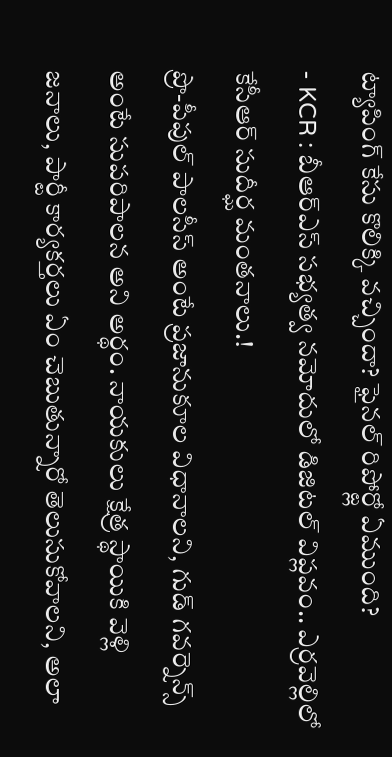ట్యాపింగ్ కేసు కొలిక్కి వచ్చిందా? ఫైనల్ రిపోర్ట్లో ఏముంది?
- KCR : బీఆర్ఎస్ సభ్యత్వ నమోదులో డిజిటల్ విప్లవం.. ఎర్రవెల్లిలో కేసీఆర్ సుదీర్ఘ మంతనాలు.!
ప్రొ-పీపుల్ పాలసీస్ అంటే ప్రజానుకూల విధానాలని, గుడ్ గవర్నెన్స్ అంటే సుపరిపాలన అని అర్థం. నాయకులు క్షేత్ర స్థాయికి వెళ్లి జనాలు, పార్టీ కార్యకర్తలు ఏం చెబుతున్నారో తెలుసుకోవాలని, అలా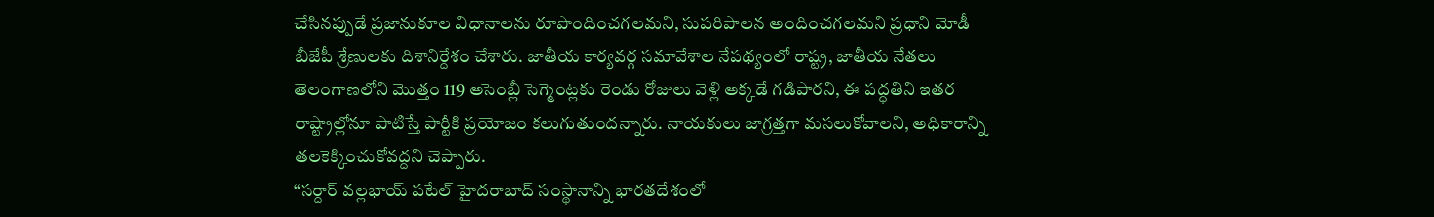చేసినప్పుడే ప్రజానుకూల విధానాలను రూపొందించగలమని, సుపరిపాలన అందించగలమని ప్రధాని మోడీ బీజేపీ శ్రేణులకు దిశానిర్దేశం చేశారు. జాతీయ కార్యవర్గ సమావేశాల నేపథ్యంలో రాష్ట్ర, జాతీయ నేతలు తెలంగాణలోని మొత్తం 119 అసెంబ్లీ సెగ్మెంట్లకు రెండు రోజులు వెళ్లి అక్కడే గడిపారని, ఈ పద్ధతిని ఇతర రాష్ట్రాల్లోనూ పాటిస్తే పార్టీకి ప్రయోజం కలుగుతుందన్నారు. నాయకులు జాగ్రత్తగా మసలుకోవాలని, అధికారాన్ని తలకెక్కించుకోవద్దని చెప్పారు.
“సర్దార్ వల్లభాయ్ పటేల్ హైదరాబాద్ సంస్థానాన్ని భారతదేశంలో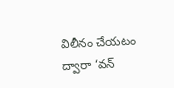విలీనం చేయటం ద్వారా ‘వన్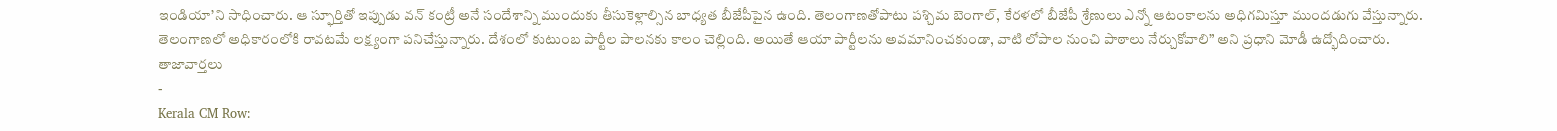ఇండియా’ని సాధించారు. ఆ స్ఫూర్తితో ఇప్పుడు వన్ కంట్రీ అనే సందేశాన్ని ముందుకు తీసుకెళ్లాల్సిన బాధ్యత బీజేపీపైన ఉంది. తెలంగాణతోపాటు పశ్చిమ బెంగాల్, కేరళలో బీజేపీ శ్రేణులు ఎన్నో ఆటంకాలను అధిగమిస్తూ ముందడుగు వేస్తున్నారు. తెలంగాణలో అధికారంలోకి రావటమే లక్ష్యంగా పనిచేస్తున్నారు. దేశంలో కుటుంబ పార్టీల పాలనకు కాలం చెల్లింది. అయితే ఆయా పార్టీలను అవమానించకుండా, వాటి లోపాల నుంచి పాఠాలు నేర్చుకోవాలి” అని ప్రధాని మోడీ ఉద్భోదించారు.
తాజావార్తలు
-
Kerala CM Row: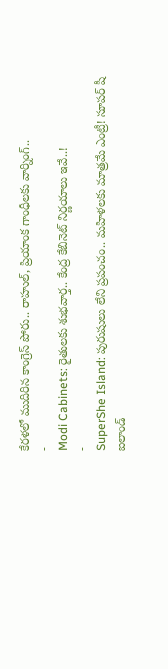కేరళలో ముదిరిన కాంగ్రెస్ పోరు.. రాహుల్, ప్రియాంక గాంధీలకు వార్నింగ్..
-
Modi Cabinets: రైతులకు శుభవార్త.. కేంద్ర కేబినెట్ నిర్ణయాలు ఇవే..!
-
SuperShe Island: పురుషులు లేని ప్రపంచం.. మహిళలకు మాత్రమే ఎంట్రీ! సూపర్ షీ ఐలాండ్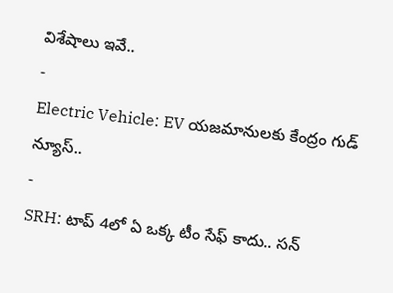విశేషాలు ఇవే..
-
Electric Vehicle: EV యజమానులకు కేంద్రం గుడ్ న్యూస్..
-
SRH: టాప్ 4లో ఏ ఒక్క టీం సేఫ్ కాదు.. సన్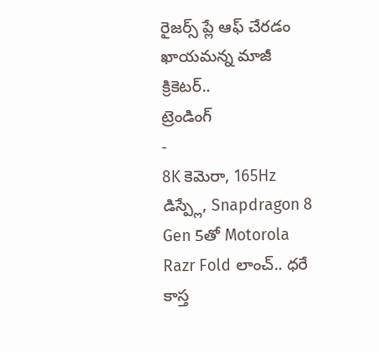రైజర్స్ ప్లే ఆఫ్ చేరడం ఖాయమన్న మాజీ క్రికెటర్..
ట్రెండింగ్
-
8K కెమెరా, 165Hz డిస్ప్లే, Snapdragon 8 Gen 5తో Motorola Razr Fold లాంచ్.. ధరే కాస్త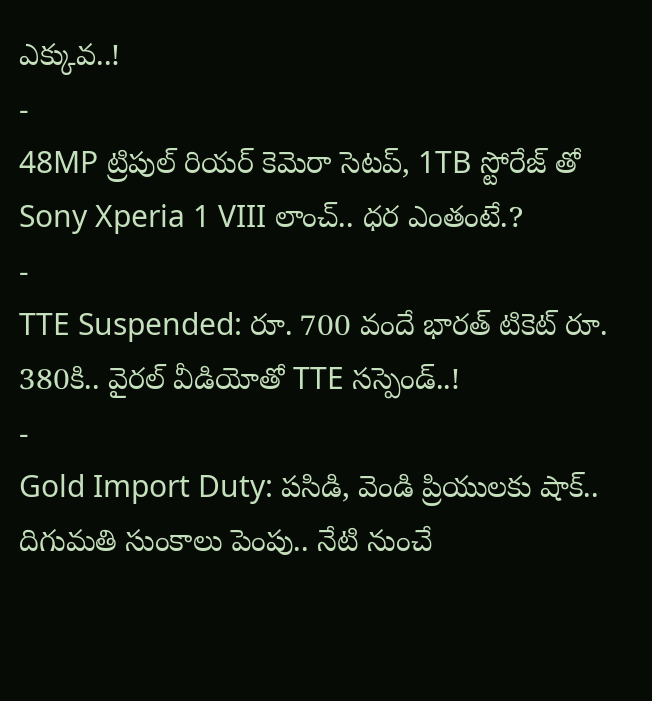ఎక్కువ..!
-
48MP ట్రిపుల్ రియర్ కెమెరా సెటప్, 1TB స్టోరేజ్ తో Sony Xperia 1 VIII లాంచ్.. ధర ఎంతంటే.?
-
TTE Suspended: రూ. 700 వందే భారత్ టికెట్ రూ. 380కి.. వైరల్ వీడియోతో TTE సస్పెండ్..!
-
Gold Import Duty: పసిడి, వెండి ప్రియులకు షాక్.. దిగుమతి సుంకాలు పెంపు.. నేటి నుంచే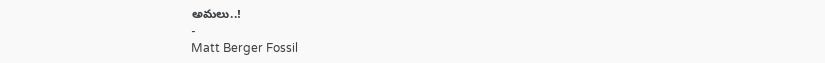అమలు..!
-
Matt Berger Fossil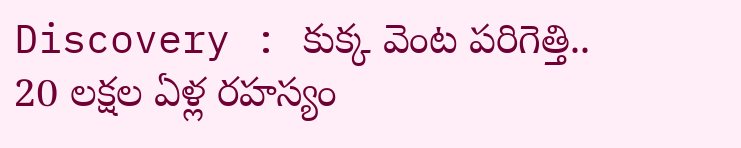Discovery : కుక్క వెంట పరిగెత్తి.. 20 లక్షల ఏళ్ల రహస్యం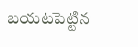బయటపెట్టిన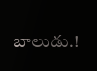బాలుడు.!